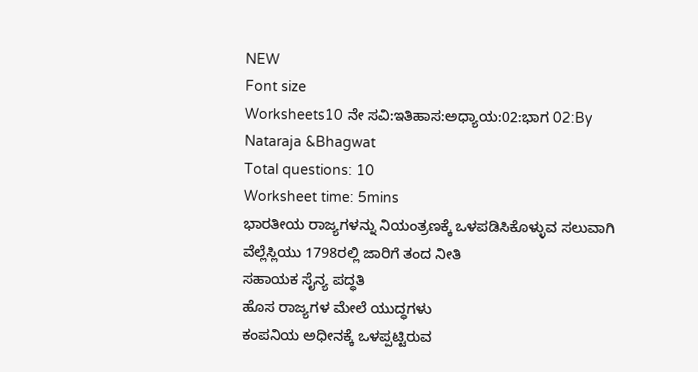NEW
Font size
Worksheets10 ನೇ ಸವಿ:ಇತಿಹಾಸ:ಅಧ್ಯಾಯ:02:ಭಾಗ 02:By Nataraja &Bhagwat
Total questions: 10
Worksheet time: 5mins
ಭಾರತೀಯ ರಾಜ್ಯಗಳನ್ನು ನಿಯಂತ್ರಣಕ್ಕೆ ಒಳಪಡಿಸಿಕೊಳ್ಳುವ ಸಲುವಾಗಿ ವೆಲ್ಲೆಸ್ಲಿಯು 1798ರಲ್ಲಿ ಜಾರಿಗೆ ತಂದ ನೀತಿ
ಸಹಾಯಕ ಸೈನ್ಯ ಪದ್ಧತಿ
ಹೊಸ ರಾಜ್ಯಗಳ ಮೇಲೆ ಯುದ್ಧಗಳು
ಕಂಪನಿಯ ಅಧೀನಕ್ಕೆ ಒಳಪ್ಪಟ್ಟಿರುವ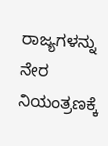ರಾಜ್ಯಗಳನ್ನು ನೇರ ನಿಯಂತ್ರಣಕ್ಕೆ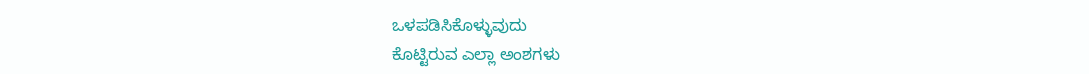ಒಳಪಡಿಸಿಕೊಳ್ಳುವುದು
ಕೊಟ್ಟಿರುವ ಎಲ್ಲಾ ಅಂಶಗಳು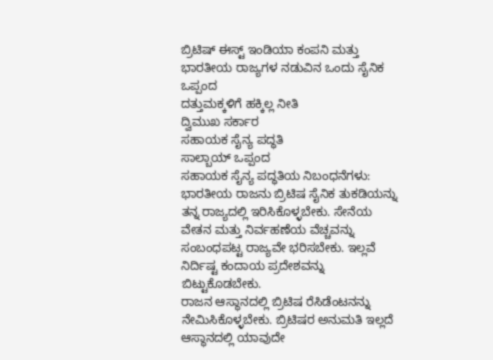ಬ್ರಿಟಿಷ್ ಈಸ್ಟ್ ಇಂಡಿಯಾ ಕಂಪನಿ ಮತ್ತು ಭಾರತೀಯ ರಾಜ್ಯಗಳ ನಡುವಿನ ಒಂದು ಸೈನಿಕ ಒಪ್ಪಂದ
ದತ್ತುಮಕ್ಕಳಿಗೆ ಹಕ್ಕಿಲ್ಲ ನೀತಿ
ದ್ವಿಮುಖ ಸರ್ಕಾರ
ಸಹಾಯಕ ಸೈನ್ಯ ಪದ್ಧತಿ
ಸಾಲ್ಬಾಯ್ ಒಪ್ಪಂದ
ಸಹಾಯಕ ಸೈನ್ಯ ಪದ್ಧತಿಯ ನಿಬಂಧನೆಗಳು:
ಭಾರತೀಯ ರಾಜನು ಬ್ರಿಟಿಷ ಸೈನಿಕ ತುಕಡಿಯನ್ನು ತನ್ನ ರಾಜ್ಯದಲ್ಲಿ ಇರಿಸಿಕೊಳ್ಳಬೇಕು. ಸೇನೆಯ ವೇತನ ಮತ್ತು ನಿರ್ವಹಣೆಯ ವೆಚ್ಚವನ್ನು ಸಂಬಂಧಪಟ್ಟ ರಾಜ್ಯವೇ ಭರಿಸಬೇಕು. ಇಲ್ಲವೆ ನಿರ್ದಿಷ್ಟ ಕಂದಾಯ ಪ್ರದೇಶವನ್ನು ಬಿಟ್ಟುಕೊಡಬೇಕು.
ರಾಜನ ಆಸ್ಥಾನದಲ್ಲಿ ಬ್ರಿಟಿಷ ರೆಸಿಡೆಂಟನನ್ನು ನೇಮಿಸಿಕೊಳ್ಳಬೇಕು. ಬ್ರಿಟಿಷರ ಅನುಮತಿ ಇಲ್ಲದೆ ಆಸ್ಥಾನದಲ್ಲಿ ಯಾವುದೇ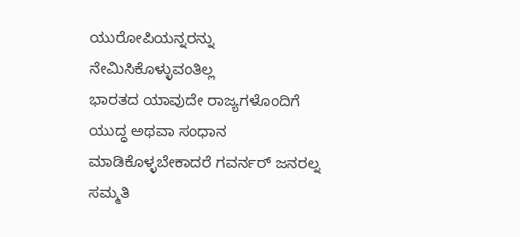ಯುರೋಪಿಯನ್ನರನ್ನು ನೇಮಿಸಿಕೊಳ್ಳುವಂತಿಲ್ಲ
ಭಾರತದ ಯಾವುದೇ ರಾಜ್ಯಗಳೊಂದಿಗೆ ಯುದ್ಧ ಅಥವಾ ಸಂಧಾನ ಮಾಡಿಕೊಳ್ಳಬೇಕಾದರೆ ಗವರ್ನರ್ ಜನರಲ್ನ ಸಮ್ಮತಿ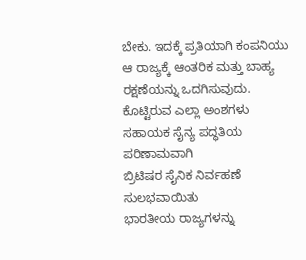ಬೇಕು. ಇದಕ್ಕೆ ಪ್ರತಿಯಾಗಿ ಕಂಪನಿಯು ಆ ರಾಜ್ಯಕ್ಕೆ ಆಂತರಿಕ ಮತ್ತು ಬಾಹ್ಯ ರಕ್ಷಣೆಯನ್ನು ಒದಗಿಸುವುದು.
ಕೊಟ್ಟಿರುವ ಎಲ್ಲಾ ಅಂಶಗಳು
ಸಹಾಯಕ ಸೈನ್ಯ ಪದ್ಧತಿಯ ಪರಿಣಾಮವಾಗಿ
ಬ್ರಿಟಿಷರ ಸೈನಿಕ ನಿರ್ವಹಣೆ ಸುಲಭವಾಯಿತು
ಭಾರತೀಯ ರಾಜ್ಯಗಳನ್ನು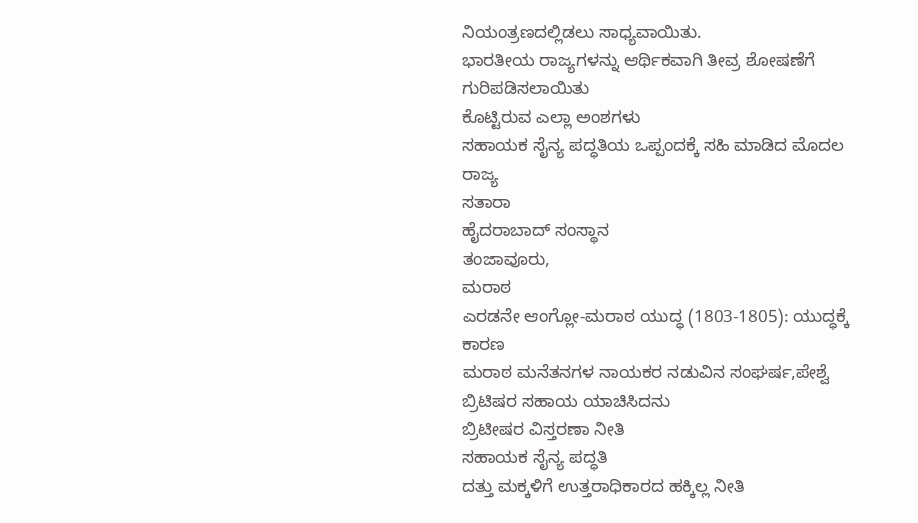ನಿಯಂತ್ರಣದಲ್ಲಿಡಲು ಸಾಧ್ಯವಾಯಿತು.
ಭಾರತೀಯ ರಾಜ್ಯಗಳನ್ನು ಆರ್ಥಿಕವಾಗಿ ತೀವ್ರ ಶೋಷಣೆಗೆ ಗುರಿಪಡಿಸಲಾಯಿತು
ಕೊಟ್ಟಿರುವ ಎಲ್ಲಾ ಅಂಶಗಳು
ಸಹಾಯಕ ಸೈನ್ಯ ಪದ್ಧತಿಯ ಒಪ್ಪಂದಕ್ಕೆ ಸಹಿ ಮಾಡಿದ ಮೊದಲ ರಾಜ್ಯ
ಸತಾರಾ
ಹೈದರಾಬಾದ್ ಸಂಸ್ಥಾನ
ತಂಜಾವೂರು,
ಮರಾಠ
ಎರಡನೇ ಆಂಗ್ಲೋ-ಮರಾಠ ಯುದ್ಧ (1803-1805): ಯುದ್ಧಕ್ಕೆ ಕಾರಣ
ಮರಾಠ ಮನೆತನಗಳ ನಾಯಕರ ನಡುವಿನ ಸಂಘರ್ಷ,ಪೇಶ್ವೆ ಬ್ರಿಟಿಷರ ಸಹಾಯ ಯಾಚಿಸಿದನು
ಬ್ರಿಟೀಷರ ವಿಸ್ತರಣಾ ನೀತಿ
ಸಹಾಯಕ ಸೈನ್ಯ ಪದ್ಧತಿ
ದತ್ತು ಮಕ್ಕಳಿಗೆ ಉತ್ತರಾಧಿಕಾರದ ಹಕ್ಕಿಲ್ಲ ನೀತಿ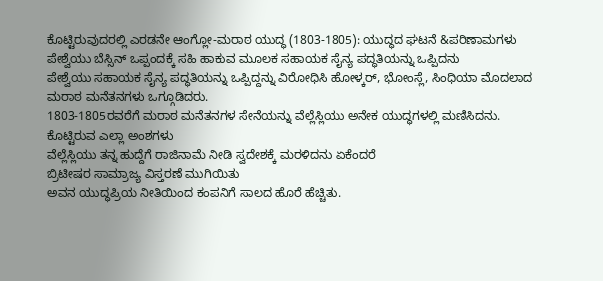ಕೊಟ್ಟಿರುವುದರಲ್ಲಿ ಎರಡನೇ ಆಂಗ್ಲೋ-ಮರಾಠ ಯುದ್ಧ (1803-1805): ಯುದ್ಧದ ಘಟನೆ &ಪರಿಣಾಮಗಳು
ಪೇಶ್ವೆಯು ಬೆಸ್ಸಿನ್ ಒಪ್ಪಂದಕ್ಕೆ ಸಹಿ ಹಾಕುವ ಮೂಲಕ ಸಹಾಯಕ ಸೈನ್ಯ ಪದ್ಧತಿಯನ್ನು ಒಪ್ಪಿದನು
ಪೇಶ್ವೆಯು ಸಹಾಯಕ ಸೈನ್ಯ ಪದ್ಧತಿಯನ್ನು ಒಪ್ಪಿದ್ದನ್ನು ವಿರೋಧಿಸಿ ಹೋಳ್ಕರ್, ಭೋಂಸ್ಲೆ, ಸಿಂಧಿಯಾ ಮೊದಲಾದ ಮರಾಠ ಮನೆತನಗಳು ಒಗ್ಗೂಡಿದರು.
1803-1805ರವರೆಗೆ ಮರಾಠ ಮನೆತನಗಳ ಸೇನೆಯನ್ನು ವೆಲ್ಲೆಸ್ಲಿಯು ಅನೇಕ ಯುದ್ಧಗಳಲ್ಲಿ ಮಣಿಸಿದನು.
ಕೊಟ್ಟಿರುವ ಎಲ್ಲಾ ಅಂಶಗಳು
ವೆಲ್ಲೆಸ್ಲಿಯು ತನ್ನ ಹುದ್ದೆಗೆ ರಾಜಿನಾಮೆ ನೀಡಿ ಸ್ವದೇಶಕ್ಕೆ ಮರಳಿದನು ಏಕೆಂದರೆ
ಬ್ರಿಟೀಷರ ಸಾಮ್ರಾಜ್ಯ ವಿಸ್ತರಣೆ ಮುಗಿಯಿತು
ಅವನ ಯುದ್ಧಪ್ರಿಯ ನೀತಿಯಿಂದ ಕಂಪನಿಗೆ ಸಾಲದ ಹೊರೆ ಹೆಚ್ಚಿತು.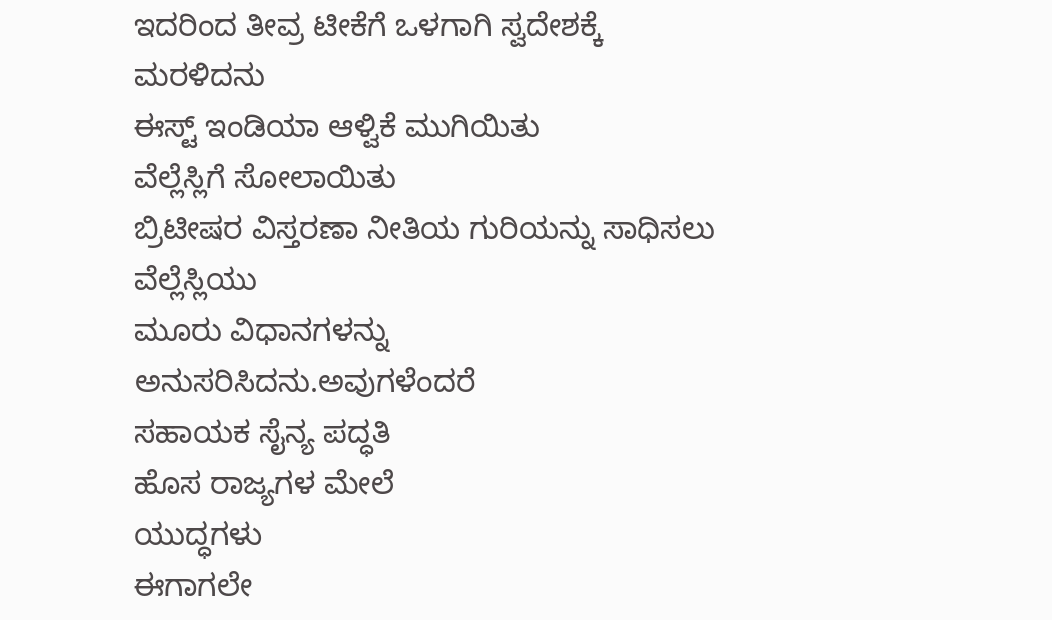ಇದರಿಂದ ತೀವ್ರ ಟೀಕೆಗೆ ಒಳಗಾಗಿ ಸ್ವದೇಶಕ್ಕೆ ಮರಳಿದನು
ಈಸ್ಟ್ ಇಂಡಿಯಾ ಆಳ್ವಿಕೆ ಮುಗಿಯಿತು
ವೆಲ್ಲೆಸ್ಲಿಗೆ ಸೋಲಾಯಿತು
ಬ್ರಿಟೀಷರ ವಿಸ್ತರಣಾ ನೀತಿಯ ಗುರಿಯನ್ನು ಸಾಧಿಸಲು ವೆಲ್ಲೆಸ್ಲಿಯು
ಮೂರು ವಿಧಾನಗಳನ್ನು ಅನುಸರಿಸಿದನು.ಅವುಗಳೆಂದರೆ
ಸಹಾಯಕ ಸೈನ್ಯ ಪದ್ಧತಿ
ಹೊಸ ರಾಜ್ಯಗಳ ಮೇಲೆ
ಯುದ್ಧಗಳು
ಈಗಾಗಲೇ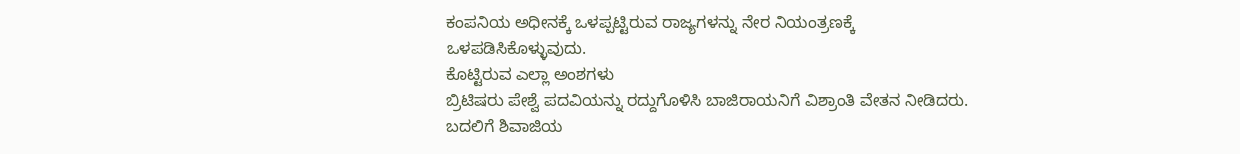ಕಂಪನಿಯ ಅಧೀನಕ್ಕೆ ಒಳಪ್ಪಟ್ಟಿರುವ ರಾಜ್ಯಗಳನ್ನು ನೇರ ನಿಯಂತ್ರಣಕ್ಕೆ ಒಳಪಡಿಸಿಕೊಳ್ಳುವುದು.
ಕೊಟ್ಟಿರುವ ಎಲ್ಲಾ ಅಂಶಗಳು
ಬ್ರಿಟಿಷರು ಪೇಶ್ವೆ ಪದವಿಯನ್ನು ರದ್ದುಗೊಳಿಸಿ ಬಾಜಿರಾಯನಿಗೆ ವಿಶ್ರಾಂತಿ ವೇತನ ನೀಡಿದರು. ಬದಲಿಗೆ ಶಿವಾಜಿಯ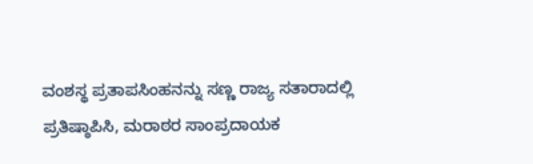ವಂಶಸ್ಥ ಪ್ರತಾಪಸಿಂಹನನ್ನು ಸಣ್ಣ ರಾಜ್ಯ ಸತಾರಾದಲ್ಲಿ ಪ್ರತಿಷ್ಠಾಪಿಸಿ, ಮರಾಠರ ಸಾಂಪ್ರದಾಯಕ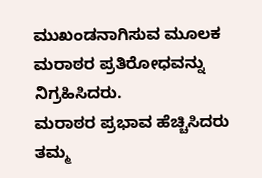ಮುಖಂಡನಾಗಿಸುವ ಮೂಲಕ
ಮರಾಠರ ಪ್ರತಿರೋಧವನ್ನು ನಿಗ್ರಹಿಸಿದರು.
ಮರಾಠರ ಪ್ರಭಾವ ಹೆಚ್ಚಿಸಿದರು
ತಮ್ಮ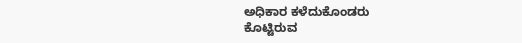ಅಧಿಕಾರ ಕಳೆದುಕೊಂಡರು
ಕೊಟ್ಟಿರುವ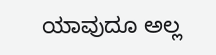ಯಾವುದೂ ಅಲ್ಲ